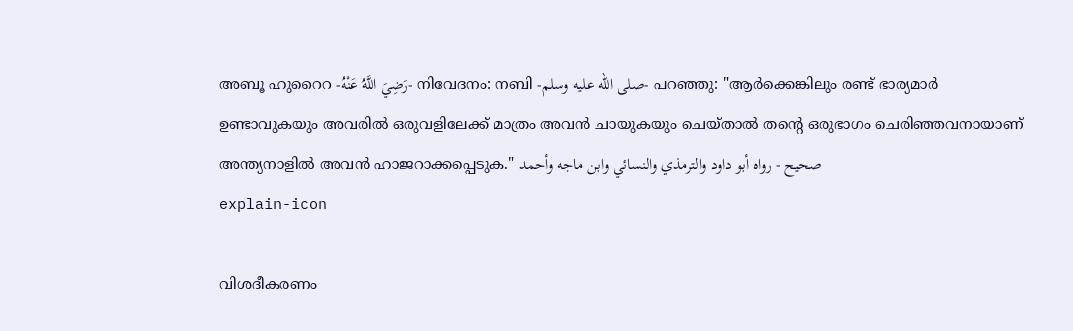അബൂ ഹുറൈറ -رَضِيَ اللَّهُ عَنْهُ- നിവേദനം: നബി -صلى الله عليه وسلم- പറഞ്ഞു: "ആർക്കെങ്കിലും രണ്ട് ഭാര്യമാർ ഉണ്ടാവുകയും അവരിൽ ഒരുവളിലേക്ക് മാത്രം അവൻ ചായുകയും ചെയ്താൽ തൻ്റെ ഒരുഭാഗം ചെരിഞ്ഞവനായാണ് അന്ത്യനാളിൽ അവൻ ഹാജറാക്കപ്പെടുക." صحيح - رواه أبو داود والترمذي والنسائي وابن ماجه وأحمد
explain-icon

വിശദീകരണം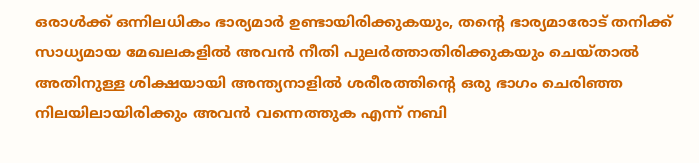ഒരാൾക്ക് ഒന്നിലധികം ഭാര്യമാർ ഉണ്ടായിരിക്കുകയും, തൻ്റെ ഭാര്യമാരോട് തനിക്ക് സാധ്യമായ മേഖലകളിൽ അവൻ നീതി പുലർത്താതിരിക്കുകയും ചെയ്താൽ അതിനുള്ള ശിക്ഷയായി അന്ത്യനാളിൽ ശരീരത്തിൻ്റെ ഒരു ഭാഗം ചെരിഞ്ഞ നിലയിലായിരിക്കും അവൻ വന്നെത്തുക എന്ന് നബി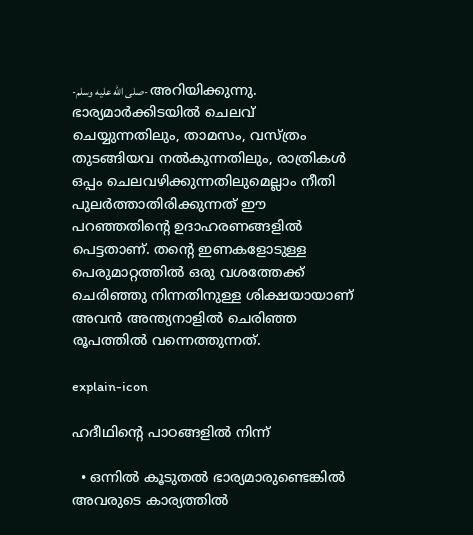-صلى الله عليه وسلم- അറിയിക്കുന്നു. ഭാര്യമാർക്കിടയിൽ ചെലവ് ചെയ്യുന്നതിലും, താമസം, വസ്ത്രം തുടങ്ങിയവ നൽകുന്നതിലും, രാത്രികൾ ഒപ്പം ചെലവഴിക്കുന്നതിലുമെല്ലാം നീതി പുലർത്താതിരിക്കുന്നത് ഈ പറഞ്ഞതിൻ്റെ ഉദാഹരണങ്ങളിൽ പെട്ടതാണ്. തൻ്റെ ഇണകളോടുള്ള പെരുമാറ്റത്തിൽ ഒരു വശത്തേക്ക് ചെരിഞ്ഞു നിന്നതിനുള്ള ശിക്ഷയായാണ് അവൻ അന്ത്യനാളിൽ ചെരിഞ്ഞ രൂപത്തിൽ വന്നെത്തുന്നത്.

explain-icon

ഹദീഥിൻ്റെ പാഠങ്ങളിൽ നിന്ന്

  • ഒന്നിൽ കൂടുതൽ ഭാര്യമാരുണ്ടെങ്കിൽ അവരുടെ കാര്യത്തിൽ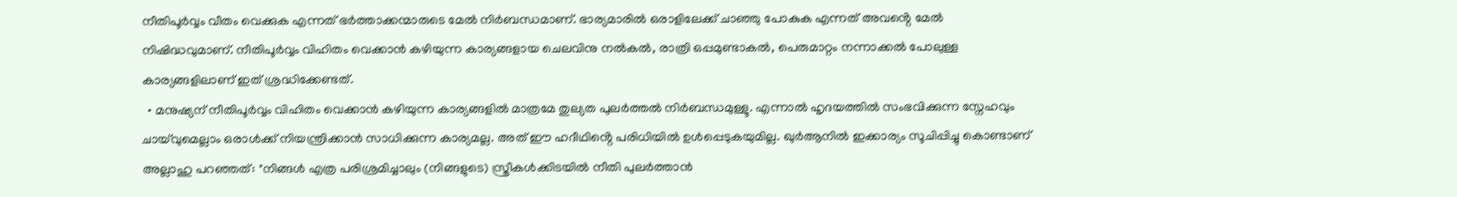നീതിപൂർവ്വം വീതം വെക്കുക എന്നത് ഭർത്താക്കന്മാരുടെ മേൽ നിർബന്ധമാണ്. ഭാര്യമാരിൽ ഒരാളിലേക്ക് ചാഞ്ഞു പോകുക എന്നത് അവൻ്റെ മേൽ നിഷിദ്ധവുമാണ്. നീതിപൂർവ്വം വിഹിതം വെക്കാൻ കഴിയുന്ന കാര്യങ്ങളായ ചെലവിനു നൽകൽ, രാത്രി ഒപ്പമുണ്ടാകൽ, പെരുമാറ്റം നന്നാക്കൽ പോലുള്ള കാര്യങ്ങളിലാണ് ഇത് ശ്രദ്ധിക്കേണ്ടത്.
  • മനുഷ്യന് നീതിപൂർവ്വം വിഹിതം വെക്കാൻ കഴിയുന്ന കാര്യങ്ങളിൽ മാത്രമേ തുല്യത പുലർത്തൽ നിർബന്ധമുള്ളൂ. എന്നാൽ ഹൃദയത്തിൽ സംഭവിക്കുന്ന സ്നേഹവും ചായ്‌വുമെല്ലാം ഒരാൾക്ക് നിയന്ത്രിക്കാൻ സാധിക്കുന്ന കാര്യമല്ല. അത് ഈ ഹദീഥിൻ്റെ പരിധിയിൽ ഉൾപ്പെടുകയുമില്ല. ഖുർആനിൽ ഇക്കാര്യം സൂചിപ്പിച്ചു കൊണ്ടാണ് അല്ലാഹു പറഞ്ഞത്: "നിങ്ങൾ എത്ര പരിശ്രമിച്ചാലും (നിങ്ങളുടെ) സ്ത്രീകൾക്കിടയിൽ നീതി പുലർത്താൻ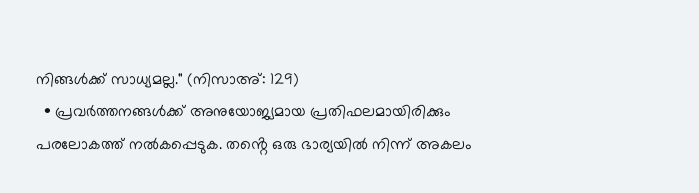നിങ്ങൾക്ക് സാധ്യമല്ല." (നിസാഅ്: 129)
  • പ്രവർത്തനങ്ങൾക്ക് അനുയോജ്യമായ പ്രതിഫലമായിരിക്കും പരലോകത്ത് നൽകപ്പെടുക. തൻ്റെ ഒരു ഭാര്യയിൽ നിന്ന് അകലം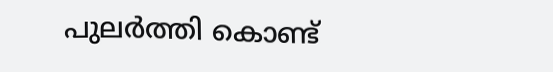പുലർത്തി കൊണ്ട്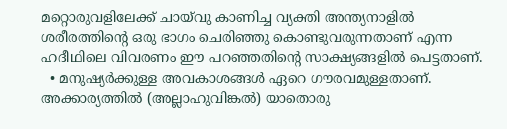മറ്റൊരുവളിലേക്ക് ചായ്‌വു കാണിച്ച വ്യക്തി അന്ത്യനാളിൽ ശരീരത്തിൻ്റെ ഒരു ഭാഗം ചെരിഞ്ഞു കൊണ്ടുവരുന്നതാണ് എന്ന ഹദീഥിലെ വിവരണം ഈ പറഞ്ഞതിൻ്റെ സാക്ഷ്യങ്ങളിൽ പെട്ടതാണ്.
  • മനുഷ്യർക്കുള്ള അവകാശങ്ങൾ ഏറെ ഗൗരവമുള്ളതാണ്. അക്കാര്യത്തിൽ (അല്ലാഹുവിങ്കൽ) യാതൊരു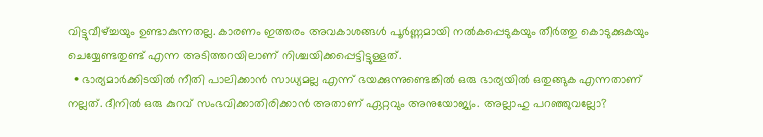വിട്ടുവീഴ്ച്ചയും ഉണ്ടാകുന്നതല്ല. കാരണം ഇത്തരം അവകാശങ്ങൾ പൂർണ്ണമായി നൽകപ്പെടുകയും തീർത്തു കൊടുക്കുകയും ചെയ്യേണ്ടതുണ്ട് എന്ന അടിത്തറയിലാണ് നിശ്ചയിക്കപ്പെട്ടിട്ടുള്ളത്.
  • ഭാര്യമാർക്കിടയിൽ നീതി പാലിക്കാൻ സാധ്യമല്ല എന്ന് ഭയക്കുന്നുണ്ടെങ്കിൽ ഒരു ഭാര്യയിൽ ഒതുങ്ങുക എന്നതാണ് നല്ലത്. ദീനിൽ ഒരു കുറവ് സംഭവിക്കാതിരിക്കാൻ അതാണ് ഏറ്റവും അനുയോജ്യം. അല്ലാഹു പറഞ്ഞുവല്ലോ?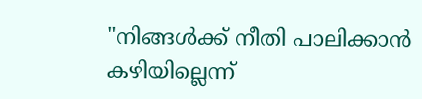"നിങ്ങൾക്ക് നീതി പാലിക്കാൻ കഴിയില്ലെന്ന്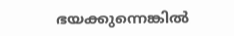ഭയക്കുന്നെങ്കിൽ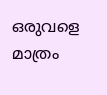ഒരുവളെ മാത്രം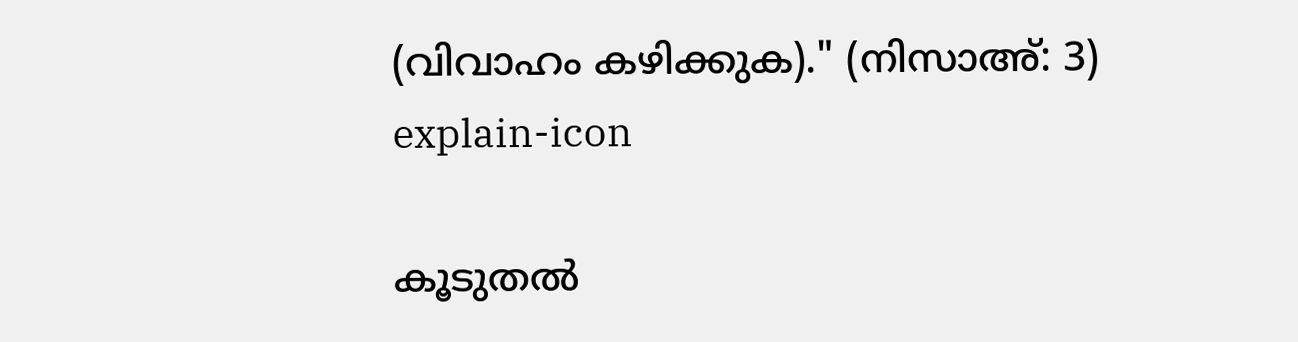(വിവാഹം കഴിക്കുക)." (നിസാഅ്: 3)
explain-icon

കൂടുതൽ